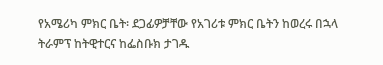የአሜሪካ ምክር ቤት፡ ደጋፊዎቻቸው የአገሪቱ ምክር ቤትን ከወረሩ በኋላ ትራምፕ ከትዊተርና ከፌስቡክ ታገዱ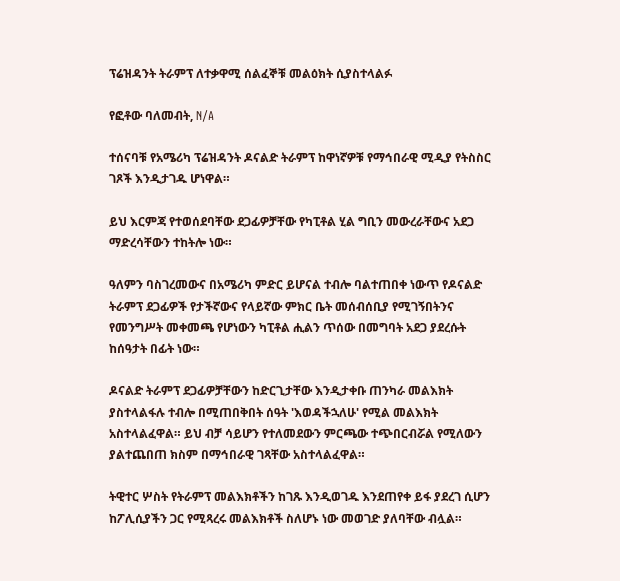ፕሬዝዳንት ትራምፕ ለተቃዋሚ ሰልፈኞቹ መልዕክት ሲያስተላልፉ

የፎቶው ባለመብት, N/A

ተሰናባቹ የአሜሪካ ፕሬዝዳንት ዶናልድ ትራምፕ ከዋነኛዎቹ የማኅበራዊ ሚዲያ የትስስር ገጾች እንዲታገዱ ሆነዋል።

ይህ እርምጃ የተወሰደባቸው ደጋፊዎቻቸው የካፒቶል ሂል ግቢን መውረራቸውና አደጋ ማድረሳቸውን ተከትሎ ነው።

ዓለምን ባስገረመውና በአሜሪካ ምድር ይሆናል ተብሎ ባልተጠበቀ ነውጥ የዶናልድ ትራምፕ ደጋፊዎች የታችኛውና የላይኛው ምክር ቤት መሰብሰቢያ የሚገኝበትንና የመንግሥት መቀመጫ የሆነውን ካፒቶል ሒልን ጥሰው በመግባት አደጋ ያደረሱት ከሰዓታት በፊት ነው።

ዶናልድ ትራምፕ ደጋፊዎቻቸውን ከድርጊታቸው እንዲታቀቡ ጠንካራ መልእክት ያስተላልፋሉ ተብሎ በሚጠበቅበት ሰዓት 'እወዳችኋለሁ' የሚል መልእክት አስተላልፈዋል። ይህ ብቻ ሳይሆን የተለመደውን ምርጫው ተጭበርብሯል የሚለውን ያልተጨበጠ ክስም በማኅበራዊ ገጻቸው አስተላልፈዋል።

ትዊተር ሦስት የትራምፕ መልእክቶችን ከገጹ እንዲወገዱ እንደጠየቀ ይፋ ያደረገ ሲሆን ከፖሊሲያችን ጋር የሚጻረሩ መልእክቶች ስለሆኑ ነው መወገድ ያለባቸው ብሏል።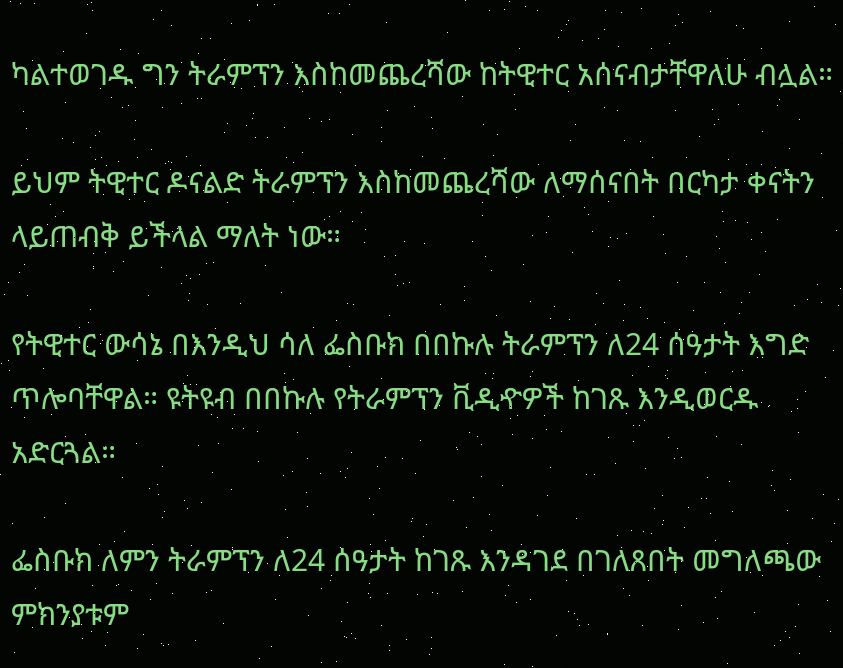ካልተወገዱ ግን ትራምፕን እስከመጨረሻው ከትዊተር አሰናብታቸዋለሁ ብሏል።

ይህም ትዊተር ዶናልድ ትራምፕን እስከመጨረሻው ለማሰናበት በርካታ ቀናትን ላይጠብቅ ይችላል ማለት ነው።

የትዊተር ውሳኔ በእንዲህ ሳለ ፌስቡክ በበኩሉ ትራምፕን ለ24 ሰዓታት እግድ ጥሎባቸዋል። ዩትዩብ በበኩሉ የትራምፕን ቪዲዯዎች ከገጹ እንዲወርዱ አድርጓል።

ፌስቡክ ለምን ትራምፕን ለ24 ሰዓታት ከገጹ እንዳገደ በገለጸበት መግለጫው ምክንያቱም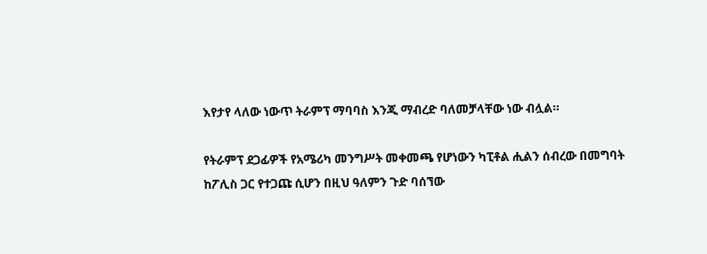እየታየ ላለው ነውጥ ትራምፕ ማባባስ እንጂ ማብረድ ባለመቻላቸው ነው ብሏል።

የትራምፕ ደጋፊዎች የአሜሪካ መንግሥት መቀመጫ የሆነውን ካፒቶል ሒልን ሰብረው በመግባት ከፖሊስ ጋር የተጋጩ ሲሆን በዚህ ዓለምን ጉድ ባሰኘው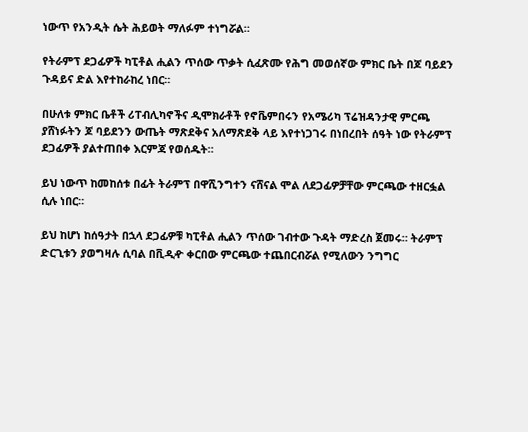ነውጥ የአንዲት ሴት ሕይወት ማለፉም ተነግሯል።

የትራምፕ ደጋፊዎች ካፒቶል ሒልን ጥሰው ጥቃት ሲፈጽሙ የሕግ መወሰኛው ምክር ቤት በጆ ባይደን ጉዳይና ድል እየተከራከረ ነበር።

በሁለቱ ምክር ቤቶች ሪፐብሊካኖችና ዲሞክራቶች የኖቬምበሩን የአሜሪካ ፕሬዝዳንታዊ ምርጫ ያሸነፉትን ጆ ባይደንን ውጤት ማጽደቅና አለማጽደቅ ላይ እየተነጋገሩ በነበረበት ሰዓት ነው የትራምፕ ደጋፊዎች ያልተጠበቀ እርምጃ የወሰዱት።

ይህ ነውጥ ከመከሰቱ በፊት ትራምፕ በዋሺንግተን ናሸናል ሞል ለደጋፊዎቻቸው ምርጫው ተዘርፏል ሲሉ ነበር።

ይህ ከሆነ ከሰዓታት በኋላ ደጋፊዎቹ ካፒቶል ሒልን ጥሰው ገብተው ጉዳት ማድረስ ጀመሩ። ትራምፕ ድርጊቱን ያወግዛሉ ሲባል በቪዲዯ ቀርበው ምርጫው ተጨበርብሯል የሚለውን ንግግር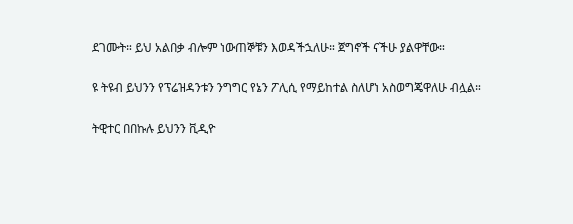ደገሙት። ይህ አልበቃ ብሎም ነውጠኞቹን እወዳችኋለሁ። ጀግኖች ናችሁ ያልዋቸው።

ዩ ትዩብ ይህንን የፕሬዝዳንቱን ንግግር የኔን ፖሊሲ የማይከተል ስለሆነ አስወግጄዋለሁ ብሏል።

ትዊተር በበኩሉ ይህንን ቪዲዮ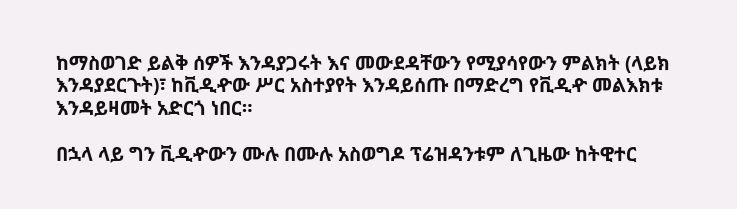ከማስወገድ ይልቅ ሰዎች እንዳያጋሩት እና መውደዳቸውን የሚያሳየውን ምልክት (ላይክ እንዳያደርጉት)፣ ከቪዲዯው ሥር አስተያየት እንዳይሰጡ በማድረግ የቪዲዯ መልእክቱ እንዳይዛመት አድርጎ ነበር።

በኋላ ላይ ግን ቪዲዯውን ሙሉ በሙሉ አስወግዶ ፕሬዝዳንቱም ለጊዜው ከትዊተር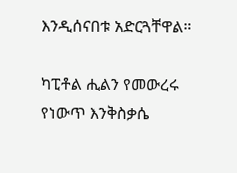እንዲሰናበቱ አድርጓቸዋል።

ካፒቶል ሒልን የመውረሩ የነውጥ እንቅስቃሴ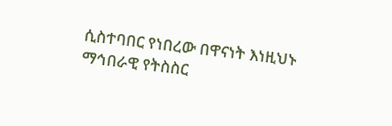ሲስተባበር የነበረው በዋናነት እነዚህኑ ማኅበራዊ የትስስር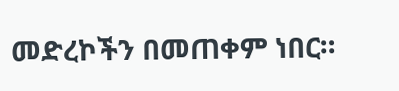መድረኮችን በመጠቀም ነበር።